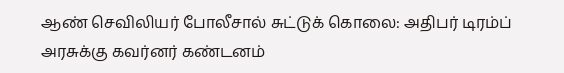ஆண் செவிலியர் போலீசால் சுட்டுக் கொலை: அதிபர் டிரம்ப் அரசுக்கு கவர்னர் கண்டனம்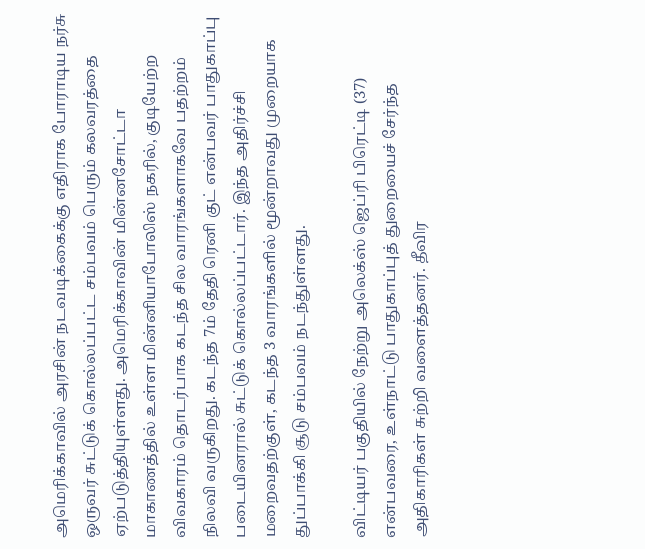அமெரிக்காவில் அரசின் நடவடிக்கைக்கு எதிராக போராடிய நர்சு ஒருவர் சுட்டுக் கொல்லப்பட்ட சம்பவம் பெரும் கலவரத்தை ஏற்படுத்தியுள்ளது. அமெரிக்காவின் மின்னசோட்டா மாகாணத்தில் உள்ள மின்னியாபோலிஸ் நகரில், குடியேற்ற விவகாரம் தொடர்பாக கடந்த சில வாரங்களாகவே பதற்றம் நிலவி வருகிறது. கடந்த 7ம் தேதி ரெனி குட் என்பவர் பாதுகாப்பு படையினரால் சுட்டுக் கொல்லப்பட்டார். இந்த அதிர்ச்சி மறைவதற்குள், கடந்த 3 வாரங்களில் மூன்றாவது முறையாக துப்பாக்கி சூடு சம்பவம் நடந்துள்ளது.

விட்டியர் பகுதியில் நேற்று அலெக்ஸ் ஜெப்ரி பிரெட்டி (37) என்பவரை, உள்நாட்டு பாதுகாப்புத் துறையைச் சேர்ந்த அதிகாரிகள் சுற்றி வளைத்தனர். தீவிர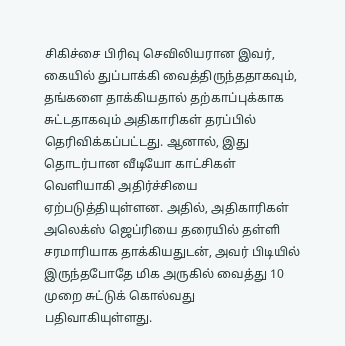சிகிச்சை பிரிவு செவிலியரான இவர், கையில் துப்பாக்கி வைத்திருந்ததாகவும், தங்களை தாக்கியதால் தற்காப்புக்காக சுட்டதாகவும் அதிகாரிகள் தரப்பில் தெரிவிக்கப்பட்டது. ஆனால், இது தொடர்பான வீடியோ காட்சிகள் வெளியாகி அதிர்ச்சியை ஏற்படுத்தியுள்ளன. அதில், அதிகாரிகள் அலெக்ஸ் ஜெப்ரியை தரையில் தள்ளி சரமாரியாக தாக்கியதுடன், அவர் பிடியில் இருந்தபோதே மிக அருகில் வைத்து 10 முறை சுட்டுக் கொல்வது பதிவாகியுள்ளது.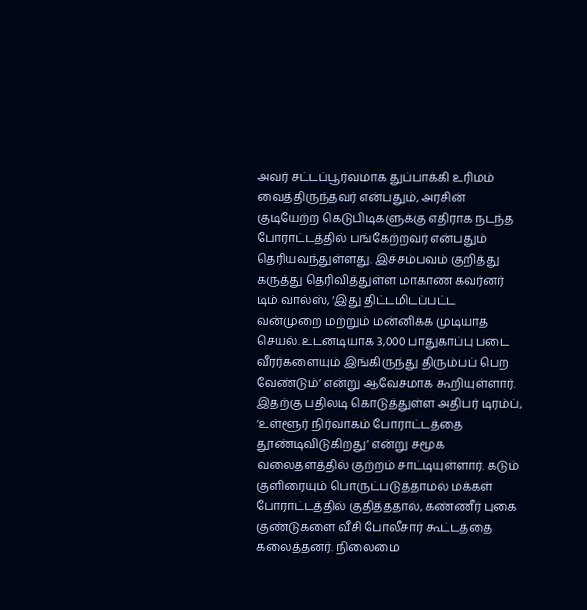அவர் சட்டப்பூர்வமாக துப்பாக்கி உரிமம் வைத்திருந்தவர் என்பதும், அரசின் குடியேற்ற கெடுபிடிகளுக்கு எதிராக நடந்த போராட்டத்தில் பங்கேற்றவர் என்பதும் தெரியவந்துள்ளது. இச்சம்பவம் குறித்து கருத்து தெரிவித்துள்ள மாகாண கவர்னர் டிம் வால்ஸ், ‘இது திட்டமிடப்பட்ட வன்முறை மற்றும் மன்னிக்க முடியாத செயல். உடனடியாக 3,000 பாதுகாப்பு படை வீரர்களையும் இங்கிருந்து திரும்பப் பெற வேண்டும்’ என்று ஆவேசமாக கூறியுள்ளார். இதற்கு பதிலடி கொடுத்துள்ள அதிபர் டிரம்ப், ‘உள்ளூர் நிர்வாகம் போராட்டத்தை தூண்டிவிடுகிறது’ என்று சமூக வலைதளத்தில் குற்றம் சாட்டியுள்ளார். கடும் குளிரையும் பொருட்படுத்தாமல் மக்கள் போராட்டத்தில் குதித்ததால், கண்ணீர் புகை குண்டுகளை வீசி போலீசார் கூட்டத்தை கலைத்தனர். நிலைமை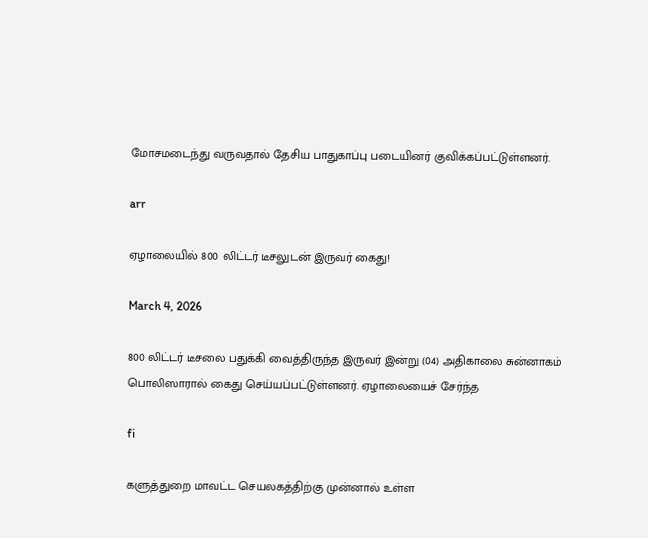மோசமடைந்து வருவதால் தேசிய பாதுகாப்பு படையினர் குவிக்கப்பட்டுள்ளனர்.

arr

ஏழாலையில் 800 லிட்டர் டீசலுடன் இருவர் கைது!

March 4, 2026

800 லிட்டர் டீசலை பதுக்கி வைத்திருந்த இருவர் இன்று (04) அதிகாலை சுன்னாகம் பொலிஸாரால் கைது செய்யப்பட்டுள்ளனர். ஏழாலையைச் சேர்ந்த

fi

களுத்துறை மாவட்ட செயலகத்திற்கு முன்னால் உள்ள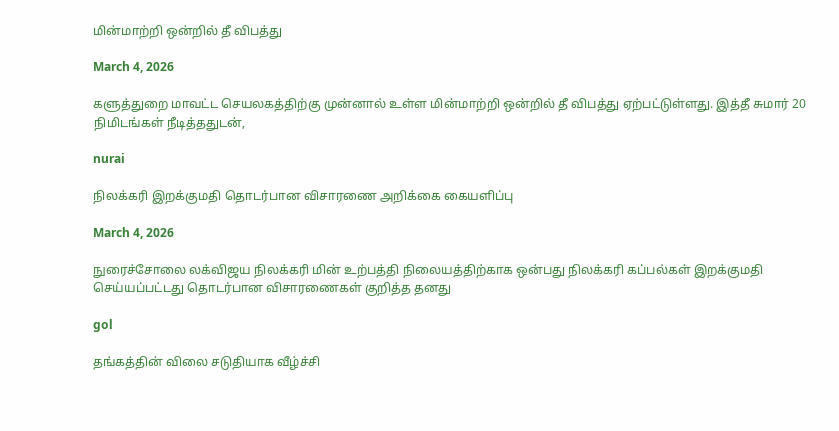மின்மாற்றி ஒன்றில் தீ விபத்து

March 4, 2026

களுத்துறை மாவட்ட செயலகத்திற்கு முன்னால் உள்ள மின்மாற்றி ஒன்றில் தீ விபத்து ஏற்பட்டுள்ளது. இத்தீ சுமார் 20 நிமிடங்கள் நீடித்ததுடன்,

nurai

நிலக்கரி இறக்குமதி தொடர்பான விசாரணை அறிக்கை கையளிப்பு

March 4, 2026

நுரைச்சோலை லக்விஜய நிலக்கரி மின் உற்பத்தி நிலையத்திற்காக ஒன்பது நிலக்கரி கப்பல்கள் இறக்குமதி செய்யப்பட்டது தொடர்பான விசாரணைகள் குறித்த தனது

gol

தங்கத்தின் விலை சடுதியாக வீழ்ச்சி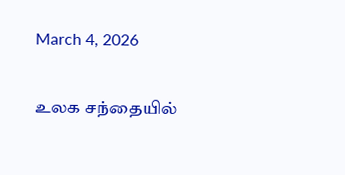March 4, 2026

உலக சந்தையில்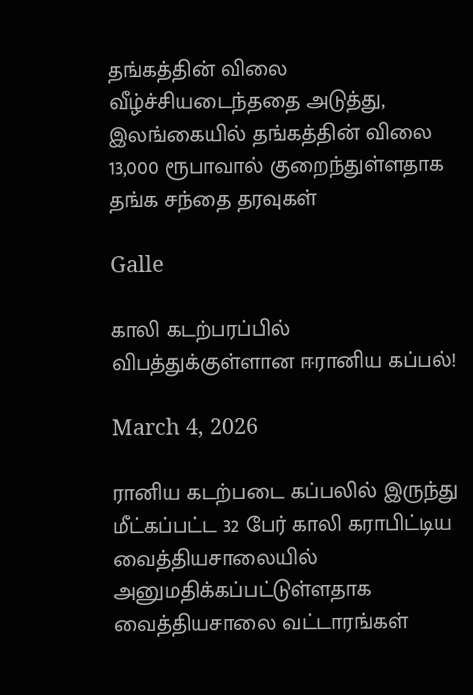தங்கத்தின் விலை வீழ்ச்சியடைந்ததை அடுத்து, இலங்கையில் தங்கத்தின் விலை 13,000 ரூபாவால் குறைந்துள்ளதாக தங்க சந்தை தரவுகள்

Galle

காலி கடற்பரப்பில் விபத்துக்குள்ளான ஈரானிய கப்பல்!

March 4, 2026

ரானிய கடற்படை கப்பலில் இருந்து மீட்கப்பட்ட 32 பேர் காலி கராபிட்டிய வைத்தியசாலையில் அனுமதிக்கப்பட்டுள்ளதாக வைத்தியசாலை வட்டாரங்கள்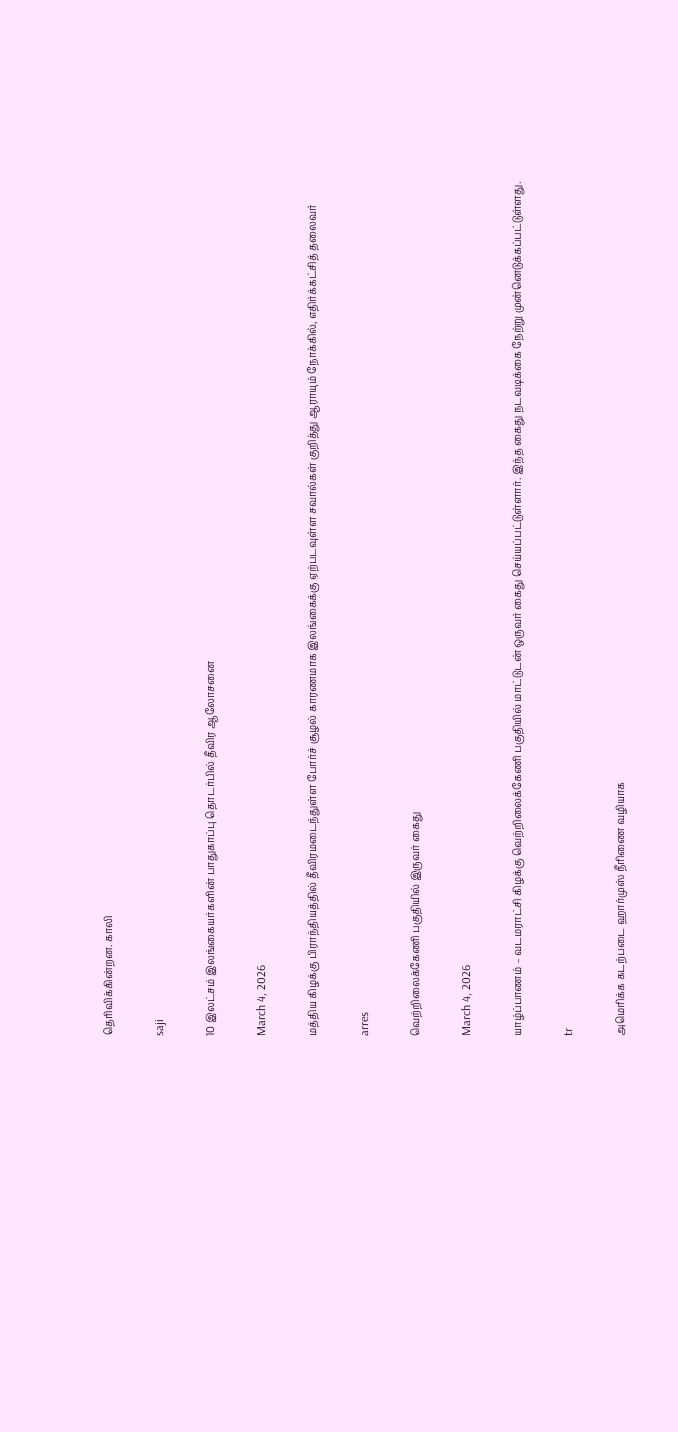தெரிவிக்கின்றன. காலி

saji

10 இலட்சம் இலங்கையர்களின் பாதுகாப்பு தொடர்பில் தீவிர ஆலோசனை

March 4, 2026

மத்திய கிழக்கு பிராந்தியத்தில் தீவிரமடைந்துள்ள போர்ச் சூழல் காரணமாக இலங்கைக்கு ஏற்படவுள்ள சவால்கள் குறித்து ஆராயும் நோக்கில், எதிர்க்கட்சித் தலைவர்

arres

வெற்றிலைக்கேணி பகுதியில் இருவர் கைது

March 4, 2026

யாழ்ப்பாணம் – வடமராட்சி கிழக்கு வெற்றிலைக்கேணி பகுதியில் மாட்டுடன் ஒருவர் கைது செய்யப்பட்டுள்ளார். இந்த கைது நடவடிக்கை நேற்று முன்னெடுக்கப்பட்டுள்ளது.

tr

அமெரிக்க கடற்படை ஹார்முஸ் நீரிணை வழியாக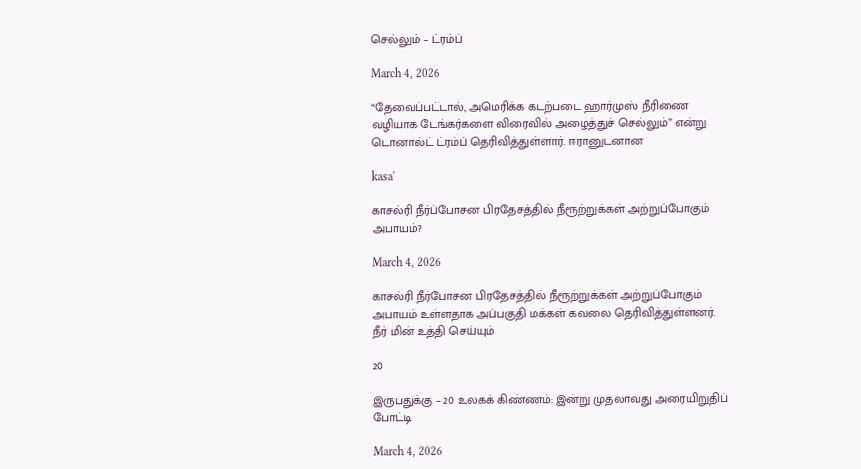செல்லும் – ட்ரம்ப்

March 4, 2026

“தேவைப்பட்டால், அமெரிக்க கடற்படை ஹார்முஸ் நீரிணை வழியாக டேங்கர்களை விரைவில் அழைத்துச் செல்லும்” என்று டொனால்ட் ட்ரம்ப் தெரிவித்துள்ளார். ஈரானுடனான

kasa'

காசல்ரி நீர்ப்போசன பிரதேசத்தில் நீரூற்றுக்கள் அற்றுப்போகும் அபாயம்?

March 4, 2026

காசல்ரி நீர்போசன பிரதேசத்தில் நீரூற்றுக்கள் அற்றுப்போகும் அபாயம் உள்ளதாக அப்பகுதி மக்கள் கவலை தெரிவித்துள்ளனர். நீர் மின் உத்தி செய்யும்

20

இருபதுக்கு – 20 உலகக் கிண்ணம்: இன்று முதலாவது அரையிறுதிப் போட்டி

March 4, 2026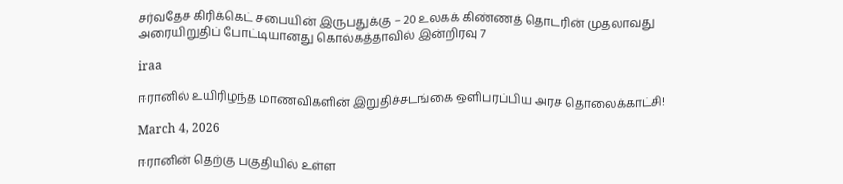சர்வதேச கிரிக்கெட் சபையின் இருபதுக்கு – 20 உலகக் கிண்ணத் தொடரின் முதலாவது அரையிறுதிப் போட்டியானது கொல்கத்தாவில் இன்றிரவு 7

iraa

ஈரானில் உயிரிழந்த மாணவிகளின் இறுதிச்சடங்கை ஒளிபரப்பிய அரச தொலைக்காட்சி!

March 4, 2026

ஈரானின் தெற்கு பகுதியில் உள்ள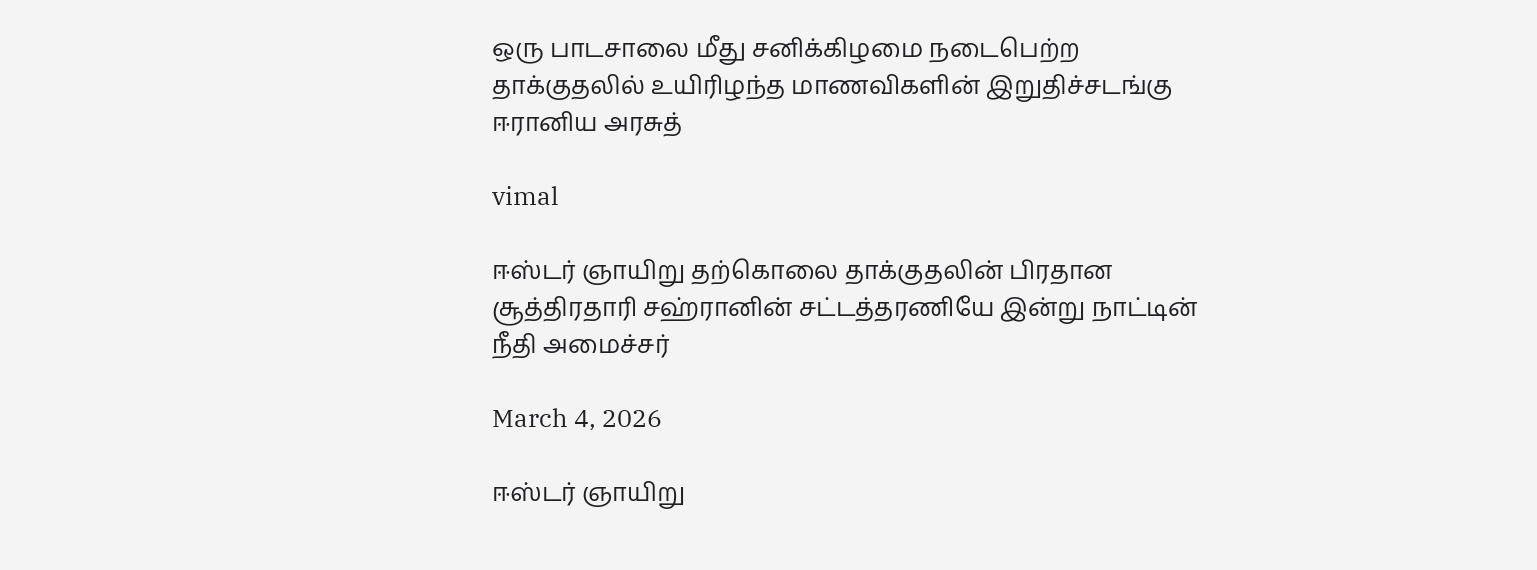ஒரு பாடசாலை மீது சனிக்கிழமை நடைபெற்ற தாக்குதலில் உயிரிழந்த மாணவிகளின் இறுதிச்சடங்கு ஈரானிய அரசுத்

vimal

ஈஸ்டர் ஞாயிறு தற்கொலை தாக்குதலின் பிரதான சூத்திரதாரி சஹ்ரானின் சட்டத்தரணியே இன்று நாட்டின் நீதி அமைச்சர்

March 4, 2026

ஈஸ்டர் ஞாயிறு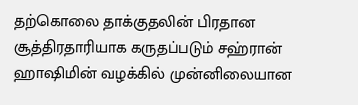தற்கொலை தாக்குதலின் பிரதான சூத்திரதாரியாக கருதப்படும் சஹ்ரான் ஹாஷிமின் வழக்கில் முன்னிலையான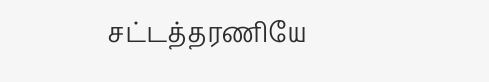சட்டத்தரணியே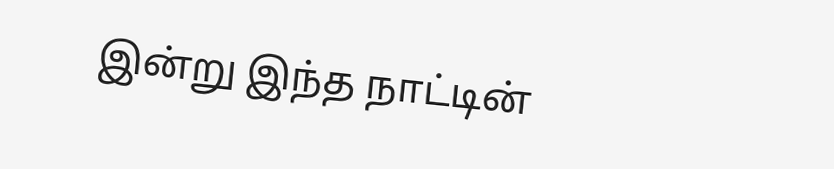இன்று இந்த நாட்டின்